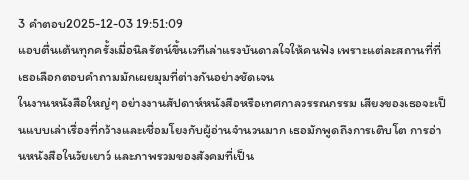3 คำตอบ2025-12-03 19:51:09
แอบตื่นเต้นทุกครั้งเมื่อนิลรัตน์ขึ้นเวทีเล่าแรงบันดาลใจให้คนฟัง เพราะแต่ละสถานที่ที่เธอเลือกตอบคำถามมักเผยมุมที่ต่างกันอย่างชัดเจน
ในงานหนังสือใหญ่ๆ อย่างงานสัปดาห์หนังสือหรือเทศกาลวรรณกรรม เสียงของเธอจะเป็นแบบเล่าเรื่องที่กว้างและเชื่อมโยงกับผู้อ่านจำนวนมาก เธอมักพูดถึงการเติบโต การอ่านหนังสือในวัยเยาว์ และภาพรวมของสังคมที่เป็น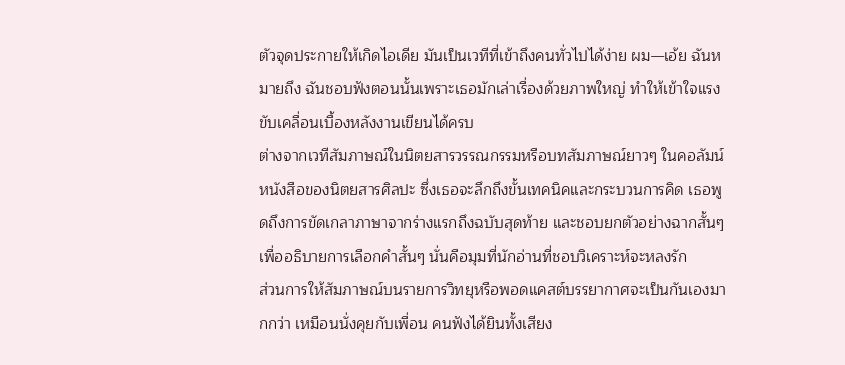ตัวจุดประกายให้เกิดไอเดีย มันเป็นเวทีที่เข้าถึงคนทั่วไปได้ง่าย ผม—เอ้ย ฉันหมายถึง ฉันชอบฟังตอนนั้นเพราะเธอมักเล่าเรื่องด้วยภาพใหญ่ ทำให้เข้าใจแรงขับเคลื่อนเบื้องหลังงานเขียนได้ครบ
ต่างจากเวทีสัมภาษณ์ในนิตยสารวรรณกรรมหรือบทสัมภาษณ์ยาวๆ ในคอลัมน์หนังสือของนิตยสารศิลปะ ซึ่งเธอจะลึกถึงขั้นเทคนิคและกระบวนการคิด เธอพูดถึงการขัดเกลาภาษาจากร่างแรกถึงฉบับสุดท้าย และชอบยกตัวอย่างฉากสั้นๆ เพื่ออธิบายการเลือกคำสั้นๆ นั่นคือมุมที่นักอ่านที่ชอบวิเคราะห์จะหลงรัก
ส่วนการให้สัมภาษณ์บนรายการวิทยุหรือพอดแคสต์บรรยากาศจะเป็นกันเองมากกว่า เหมือนนั่งคุยกับเพื่อน คนฟังได้ยินทั้งเสียง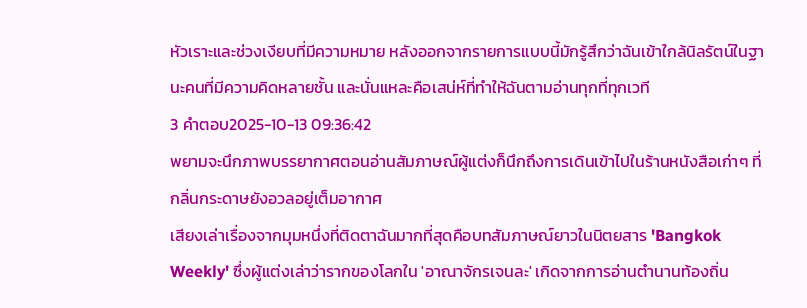หัวเราะและช่วงเงียบที่มีความหมาย หลังออกจากรายการแบบนี้มักรู้สึกว่าฉันเข้าใกล้นิลรัตน์ในฐานะคนที่มีความคิดหลายชั้น และนั่นแหละคือเสน่ห์ที่ทำให้ฉันตามอ่านทุกที่ทุกเวที
3 คำตอบ2025-10-13 09:36:42
พยามจะนึกภาพบรรยากาศตอนอ่านสัมภาษณ์ผู้แต่งก็นึกถึงการเดินเข้าไปในร้านหนังสือเก่าๆ ที่กลิ่นกระดาษยังอวลอยู่เต็มอากาศ
เสียงเล่าเรื่องจากมุมหนึ่งที่ติดตาฉันมากที่สุดคือบทสัมภาษณ์ยาวในนิตยสาร 'Bangkok Weekly' ซึ่งผู้แต่งเล่าว่ารากของโลกใน 'อาณาจักรเจนละ' เกิดจากการอ่านตำนานท้องถิ่น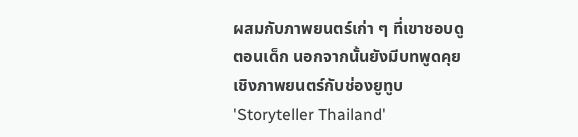ผสมกับภาพยนตร์เก่า ๆ ที่เขาชอบดูตอนเด็ก นอกจากนั้นยังมีบทพูดคุยเชิงภาพยนตร์กับช่องยูทูบ 'Storyteller Thailand'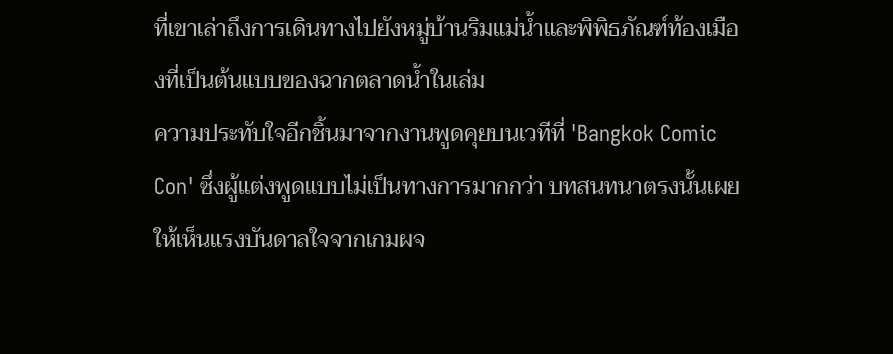ที่เขาเล่าถึงการเดินทางไปยังหมู่บ้านริมแม่น้ำและพิพิธภัณฑ์ท้องเมืองที่เป็นต้นแบบของฉากตลาดน้ำในเล่ม
ความประทับใจอีกชิ้นมาจากงานพูดคุยบนเวทีที่ 'Bangkok Comic Con' ซึ่งผู้แต่งพูดแบบไม่เป็นทางการมากกว่า บทสนทนาตรงนั้นเผยให้เห็นแรงบันดาลใจจากเกมผจ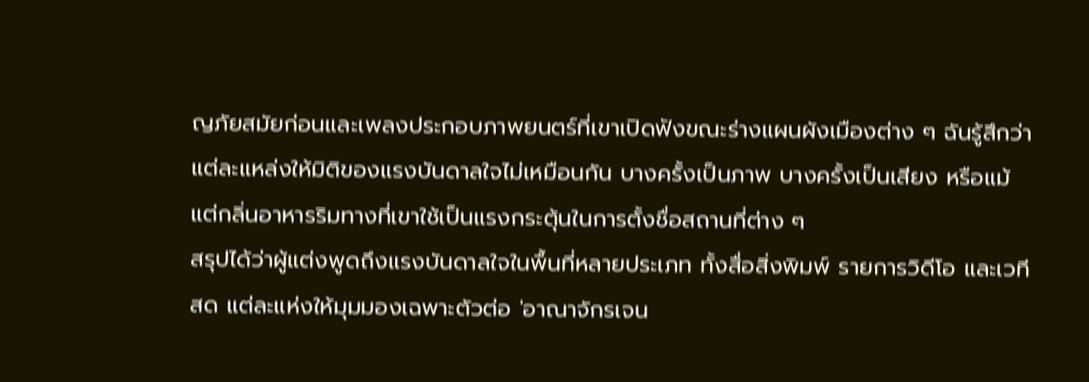ญภัยสมัยก่อนและเพลงประกอบภาพยนตร์ที่เขาเปิดฟังขณะร่างแผนผังเมืองต่าง ๆ ฉันรู้สึกว่าแต่ละแหล่งให้มิติของแรงบันดาลใจไม่เหมือนกัน บางครั้งเป็นภาพ บางครั้งเป็นเสียง หรือแม้แต่กลิ่นอาหารริมทางที่เขาใช้เป็นแรงกระตุ้นในการตั้งชื่อสถานที่ต่าง ๆ
สรุปได้ว่าผู้แต่งพูดถึงแรงบันดาลใจในพื้นที่หลายประเภท ทั้งสื่อสิ่งพิมพ์ รายการวิดีโอ และเวทีสด แต่ละแห่งให้มุมมองเฉพาะตัวต่อ 'อาณาจักรเจน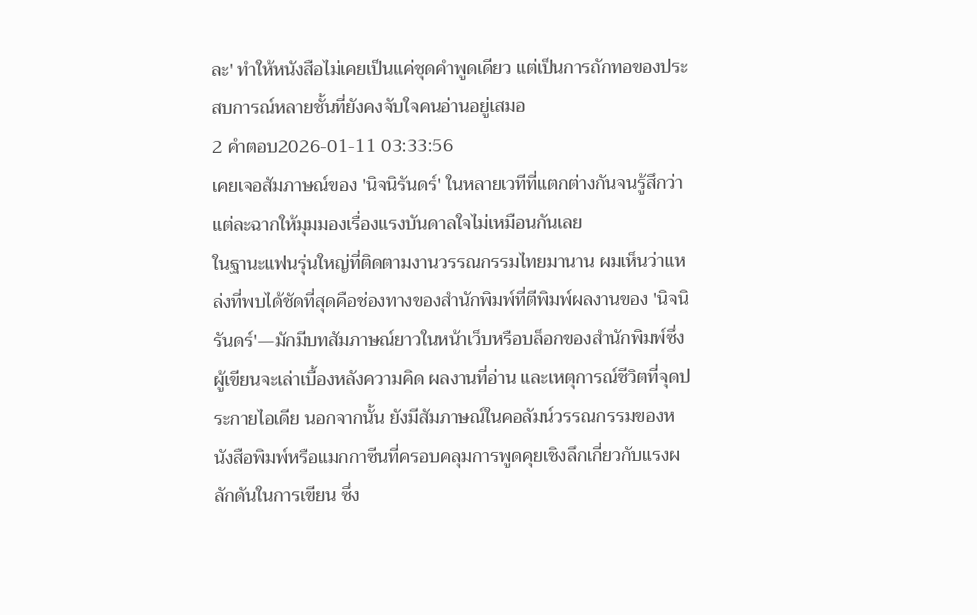ละ' ทำให้หนังสือไม่เคยเป็นแค่ชุดคำพูดเดียว แต่เป็นการถักทอของประสบการณ์หลายชั้นที่ยังคงจับใจคนอ่านอยู่เสมอ
2 คำตอบ2026-01-11 03:33:56
เคยเจอสัมภาษณ์ของ 'นิจนิรันดร์' ในหลายเวทีที่แตกต่างกันจนรู้สึกว่าแต่ละฉากให้มุมมองเรื่องแรงบันดาลใจไม่เหมือนกันเลย
ในฐานะแฟนรุ่นใหญ่ที่ติดตามงานวรรณกรรมไทยมานาน ผมเห็นว่าแหล่งที่พบได้ชัดที่สุดคือช่องทางของสำนักพิมพ์ที่ตีพิมพ์ผลงานของ 'นิจนิรันดร์'—มักมีบทสัมภาษณ์ยาวในหน้าเว็บหรือบล็อกของสำนักพิมพ์ซึ่งผู้เขียนจะเล่าเบื้องหลังความคิด ผลงานที่อ่าน และเหตุการณ์ชีวิตที่จุดประกายไอเดีย นอกจากนั้น ยังมีสัมภาษณ์ในคอลัมน์วรรณกรรมของหนังสือพิมพ์หรือแมกกาซีนที่ครอบคลุมการพูดคุยเชิงลึกเกี่ยวกับแรงผลักดันในการเขียน ซึ่ง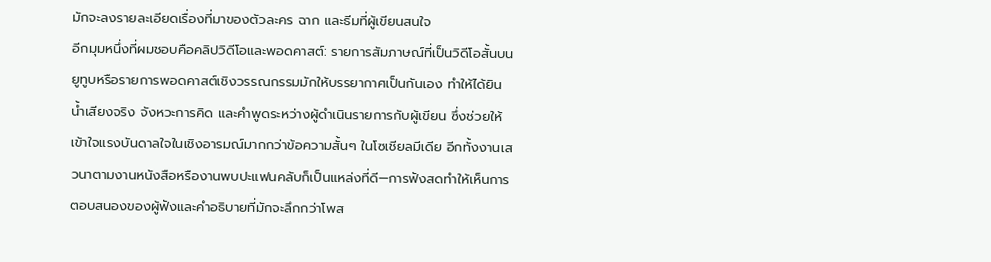มักจะลงรายละเอียดเรื่องที่มาของตัวละคร ฉาก และธีมที่ผู้เขียนสนใจ
อีกมุมหนึ่งที่ผมชอบคือคลิปวิดีโอและพอดคาสต์: รายการสัมภาษณ์ที่เป็นวิดีโอสั้นบนยูทูบหรือรายการพอดคาสต์เชิงวรรณกรรมมักให้บรรยากาศเป็นกันเอง ทำให้ได้ยินน้ำเสียงจริง จังหวะการคิด และคำพูดระหว่างผู้ดำเนินรายการกับผู้เขียน ซึ่งช่วยให้เข้าใจแรงบันดาลใจในเชิงอารมณ์มากกว่าข้อความสั้นๆ ในโซเชียลมีเดีย อีกทั้งงานเสวนาตามงานหนังสือหรืองานพบปะแฟนคลับก็เป็นแหล่งที่ดี—การฟังสดทำให้เห็นการตอบสนองของผู้ฟังและคำอธิบายที่มักจะลึกกว่าโพส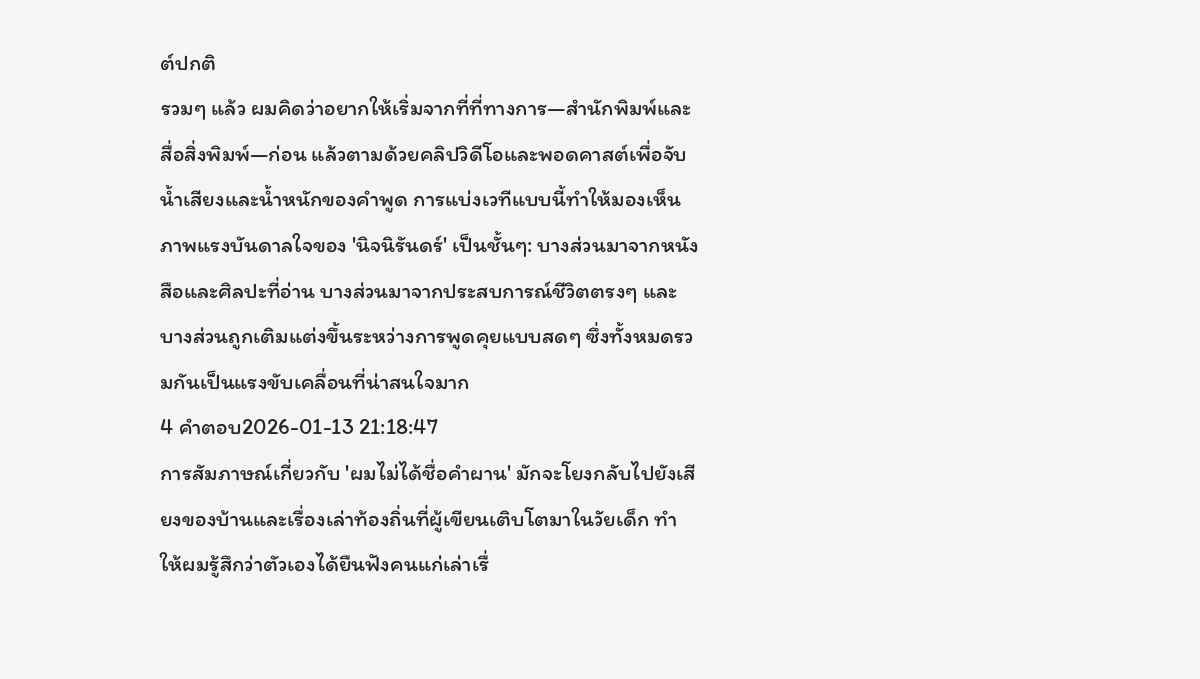ต์ปกติ
รวมๆ แล้ว ผมคิดว่าอยากให้เริ่มจากที่ที่ทางการ—สำนักพิมพ์และสื่อสิ่งพิมพ์—ก่อน แล้วตามด้วยคลิปวิดีโอและพอดคาสต์เพื่อจับน้ำเสียงและน้ำหนักของคำพูด การแบ่งเวทีแบบนี้ทำให้มองเห็นภาพแรงบันดาลใจของ 'นิจนิรันดร์' เป็นชั้นๆ: บางส่วนมาจากหนังสือและศิลปะที่อ่าน บางส่วนมาจากประสบการณ์ชีวิตตรงๆ และบางส่วนถูกเติมแต่งขึ้นระหว่างการพูดคุยแบบสดๆ ซึ่งทั้งหมดรวมกันเป็นแรงขับเคลื่อนที่น่าสนใจมาก
4 คำตอบ2026-01-13 21:18:47
การสัมภาษณ์เกี่ยวกับ 'ผมไม่ได้ชื่อคําผาน' มักจะโยงกลับไปยังเสียงของบ้านและเรื่องเล่าท้องถิ่นที่ผู้เขียนเติบโตมาในวัยเด็ก ทำให้ผมรู้สึกว่าตัวเองได้ยืนฟังคนแก่เล่าเรื่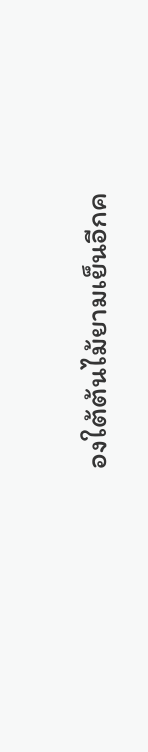องใต้ต้นไม้ยามเย็นอีกค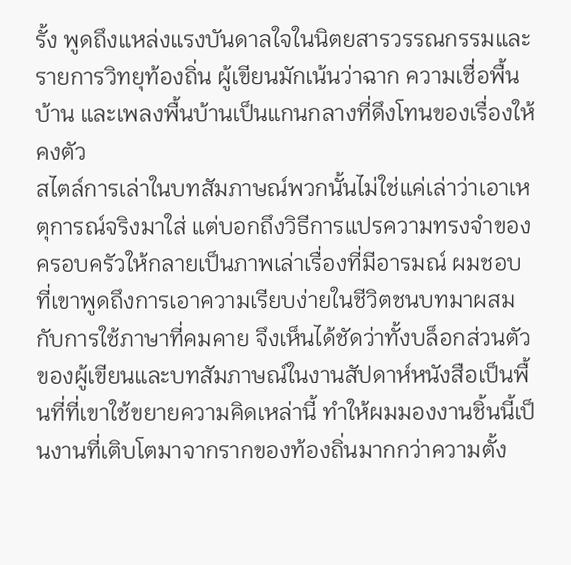รั้ง พูดถึงแหล่งแรงบันดาลใจในนิตยสารวรรณกรรมและรายการวิทยุท้องถิ่น ผู้เขียนมักเน้นว่าฉาก ความเชื่อพื้นบ้าน และเพลงพื้นบ้านเป็นแกนกลางที่ดึงโทนของเรื่องให้คงตัว
สไตล์การเล่าในบทสัมภาษณ์พวกนั้นไม่ใช่แค่เล่าว่าเอาเหตุการณ์จริงมาใส่ แต่บอกถึงวิธีการแปรความทรงจำของครอบครัวให้กลายเป็นภาพเล่าเรื่องที่มีอารมณ์ ผมชอบที่เขาพูดถึงการเอาความเรียบง่ายในชีวิตชนบทมาผสมกับการใช้ภาษาที่คมคาย จึงเห็นได้ชัดว่าทั้งบล็อกส่วนตัวของผู้เขียนและบทสัมภาษณ์ในงานสัปดาห์หนังสือเป็นพื้นที่ที่เขาใช้ขยายความคิดเหล่านี้ ทำให้ผมมองงานชิ้นนี้เป็นงานที่เติบโตมาจากรากของท้องถิ่นมากกว่าความตั้ง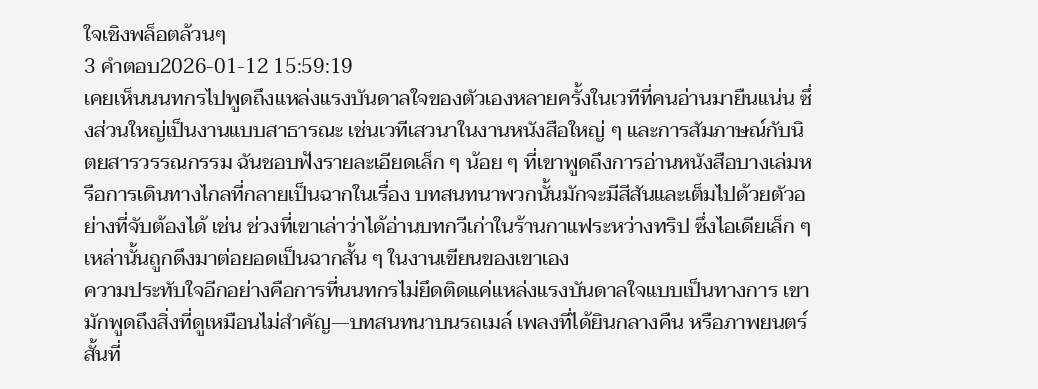ใจเชิงพล็อตล้วนๆ
3 คำตอบ2026-01-12 15:59:19
เคยเห็นนนทกรไปพูดถึงแหล่งแรงบันดาลใจของตัวเองหลายครั้งในเวทีที่คนอ่านมายืนแน่น ซึ่งส่วนใหญ่เป็นงานแบบสาธารณะ เช่นเวทีเสวนาในงานหนังสือใหญ่ ๆ และการสัมภาษณ์กับนิตยสารวรรณกรรม ฉันชอบฟังรายละเอียดเล็ก ๆ น้อย ๆ ที่เขาพูดถึงการอ่านหนังสือบางเล่มหรือการเดินทางไกลที่กลายเป็นฉากในเรื่อง บทสนทนาพวกนั้นมักจะมีสีสันและเต็มไปด้วยตัวอย่างที่จับต้องได้ เช่น ช่วงที่เขาเล่าว่าได้อ่านบทกวีเก่าในร้านกาแฟระหว่างทริป ซึ่งไอเดียเล็ก ๆ เหล่านั้นถูกดึงมาต่อยอดเป็นฉากสั้น ๆ ในงานเขียนของเขาเอง
ความประทับใจอีกอย่างคือการที่นนทกรไม่ยึดติดแค่แหล่งแรงบันดาลใจแบบเป็นทางการ เขามักพูดถึงสิ่งที่ดูเหมือนไม่สำคัญ—บทสนทนาบนรถเมล์ เพลงที่ได้ยินกลางคืน หรือภาพยนตร์สั้นที่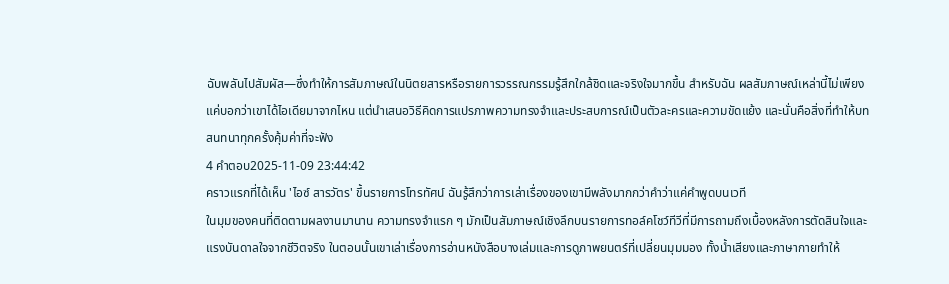ฉับพลันไปสัมผัส—ซึ่งทำให้การสัมภาษณ์ในนิตยสารหรือรายการวรรณกรรมรู้สึกใกล้ชิดและจริงใจมากขึ้น สำหรับฉัน ผลสัมภาษณ์เหล่านี้ไม่เพียงแค่บอกว่าเขาได้ไอเดียมาจากไหน แต่นำเสนอวิธีคิดการแปรภาพความทรงจำและประสบการณ์เป็นตัวละครและความขัดแย้ง และนั่นคือสิ่งที่ทำให้บทสนทนาทุกครั้งคุ้มค่าที่จะฟัง
4 คำตอบ2025-11-09 23:44:42
คราวแรกที่ได้เห็น 'ไอซ์ สารวัตร' ขึ้นรายการโทรทัศน์ ฉันรู้สึกว่าการเล่าเรื่องของเขามีพลังมากกว่าคำว่าแค่คำพูดบนเวที
ในมุมของคนที่ติดตามผลงานมานาน ความทรงจำแรก ๆ มักเป็นสัมภาษณ์เชิงลึกบนรายการทอล์คโชว์ทีวีที่มีการถามถึงเบื้องหลังการตัดสินใจและแรงบันดาลใจจากชีวิตจริง ในตอนนั้นเขาเล่าเรื่องการอ่านหนังสือบางเล่มและการดูภาพยนตร์ที่เปลี่ยนมุมมอง ทั้งน้ำเสียงและภาษากายทำให้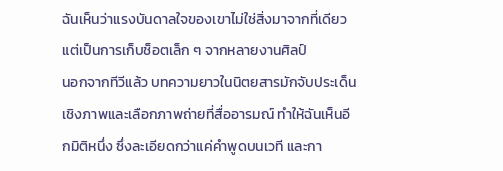ฉันเห็นว่าแรงบันดาลใจของเขาไม่ใช่สิ่งมาจากที่เดียว แต่เป็นการเก็บช็อตเล็ก ๆ จากหลายงานศิลป์
นอกจากทีวีแล้ว บทความยาวในนิตยสารมักจับประเด็นเชิงภาพและเลือกภาพถ่ายที่สื่ออารมณ์ ทำให้ฉันเห็นอีกมิติหนึ่ง ซึ่งละเอียดกว่าแค่คำพูดบนเวที และกา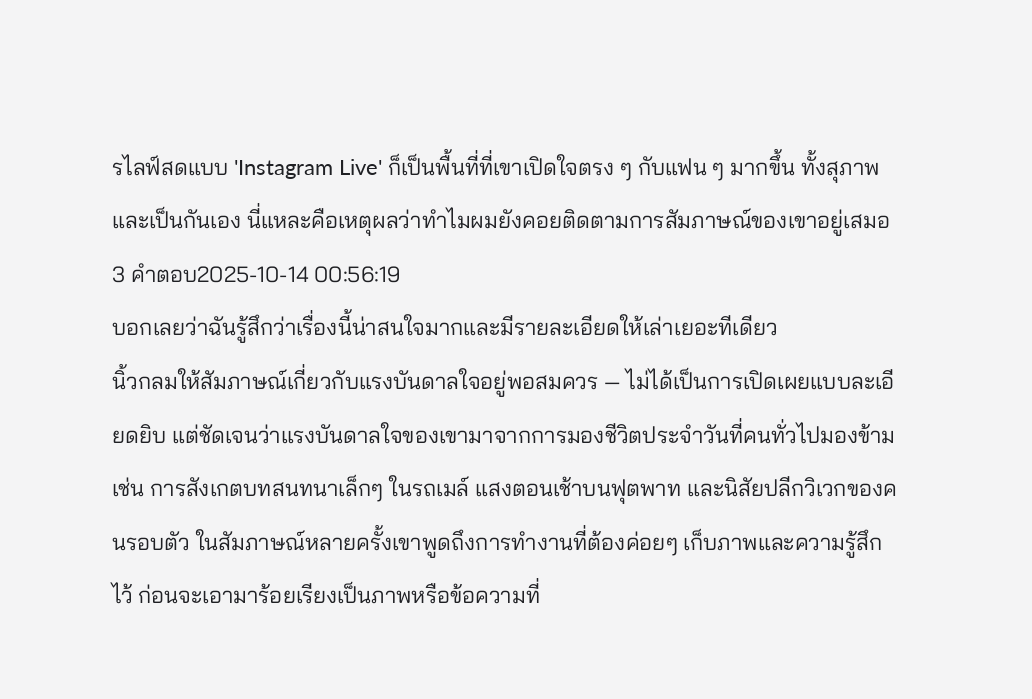รไลฟ์สดแบบ 'Instagram Live' ก็เป็นพื้นที่ที่เขาเปิดใจตรง ๆ กับแฟน ๆ มากขึ้น ทั้งสุภาพและเป็นกันเอง นี่แหละคือเหตุผลว่าทำไมผมยังคอยติดตามการสัมภาษณ์ของเขาอยู่เสมอ
3 คำตอบ2025-10-14 00:56:19
บอกเลยว่าฉันรู้สึกว่าเรื่องนี้น่าสนใจมากและมีรายละเอียดให้เล่าเยอะทีเดียว
นิ้วกลมให้สัมภาษณ์เกี่ยวกับแรงบันดาลใจอยู่พอสมควร — ไม่ได้เป็นการเปิดเผยแบบละเอียดยิบ แต่ชัดเจนว่าแรงบันดาลใจของเขามาจากการมองชีวิตประจำวันที่คนทั่วไปมองข้าม เช่น การสังเกตบทสนทนาเล็กๆ ในรถเมล์ แสงตอนเช้าบนฟุตพาท และนิสัยปลีกวิเวกของคนรอบตัว ในสัมภาษณ์หลายครั้งเขาพูดถึงการทำงานที่ต้องค่อยๆ เก็บภาพและความรู้สึกไว้ ก่อนจะเอามาร้อยเรียงเป็นภาพหรือข้อความที่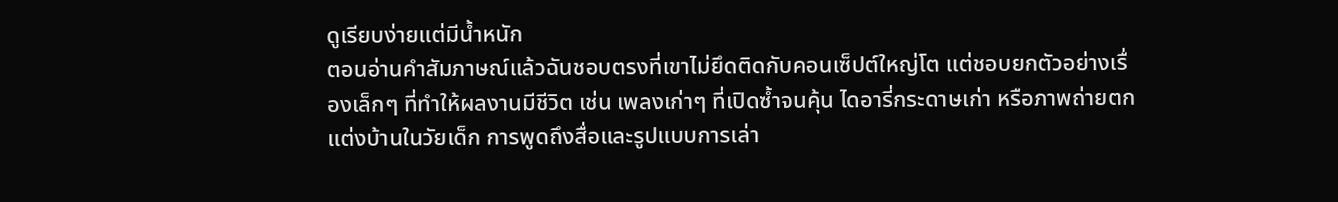ดูเรียบง่ายแต่มีน้ำหนัก
ตอนอ่านคำสัมภาษณ์แล้วฉันชอบตรงที่เขาไม่ยึดติดกับคอนเซ็ปต์ใหญ่โต แต่ชอบยกตัวอย่างเรื่องเล็กๆ ที่ทำให้ผลงานมีชีวิต เช่น เพลงเก่าๆ ที่เปิดซ้ำจนคุ้น ไดอารี่กระดาษเก่า หรือภาพถ่ายตกแต่งบ้านในวัยเด็ก การพูดถึงสื่อและรูปแบบการเล่า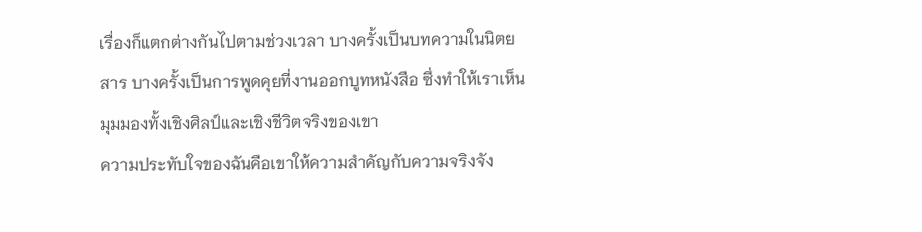เรื่องก็แตกต่างกันไปตามช่วงเวลา บางครั้งเป็นบทความในนิตยสาร บางครั้งเป็นการพูดคุยที่งานออกบูทหนังสือ ซึ่งทำให้เราเห็นมุมมองทั้งเชิงศิลป์และเชิงชีวิตจริงของเขา
ความประทับใจของฉันคือเขาให้ความสำคัญกับความจริงจัง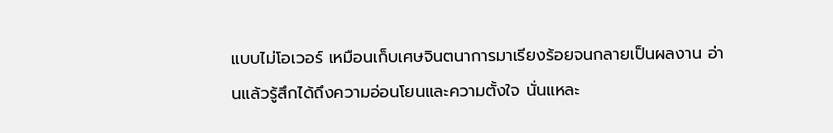แบบไม่โอเวอร์ เหมือนเก็บเศษจินตนาการมาเรียงร้อยจนกลายเป็นผลงาน อ่านแล้วรู้สึกได้ถึงความอ่อนโยนและความตั้งใจ นั่นแหละ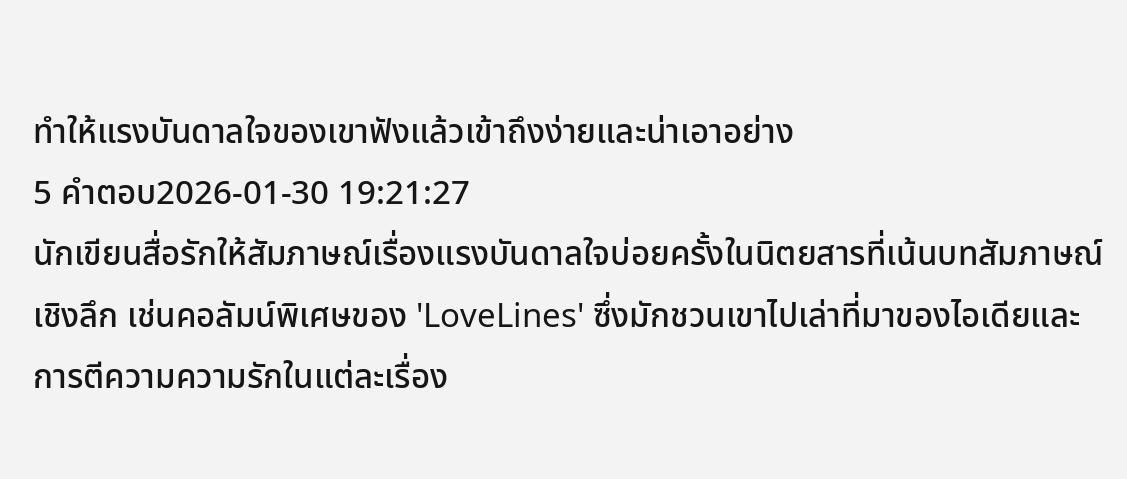ทำให้แรงบันดาลใจของเขาฟังแล้วเข้าถึงง่ายและน่าเอาอย่าง
5 คำตอบ2026-01-30 19:21:27
นักเขียนสื่อรักให้สัมภาษณ์เรื่องแรงบันดาลใจบ่อยครั้งในนิตยสารที่เน้นบทสัมภาษณ์เชิงลึก เช่นคอลัมน์พิเศษของ 'LoveLines' ซึ่งมักชวนเขาไปเล่าที่มาของไอเดียและการตีความความรักในแต่ละเรื่อง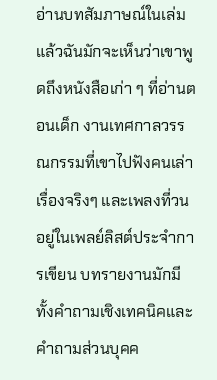อ่านบทสัมภาษณ์ในเล่มแล้วฉันมักจะเห็นว่าเขาพูดถึงหนังสือเก่า ๆ ที่อ่านตอนเด็ก งานเทศกาลวรรณกรรมที่เขาไปฟังคนเล่าเรื่องจริงๆ และเพลงที่วนอยู่ในเพลย์ลิสต์ประจำการเขียน บทรายงานมักมีทั้งคำถามเชิงเทคนิคและคำถามส่วนบุคค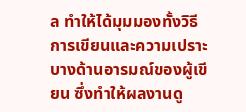ล ทำให้ได้มุมมองทั้งวิธีการเขียนและความเปราะบางด้านอารมณ์ของผู้เขียน ซึ่งทำให้ผลงานดู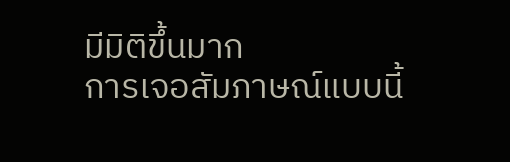มีมิติขึ้นมาก
การเจอสัมภาษณ์แบบนี้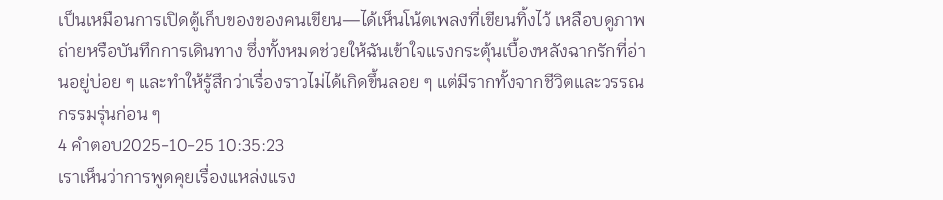เป็นเหมือนการเปิดตู้เก็บของของคนเขียน—ได้เห็นโน้ตเพลงที่เขียนทิ้งไว้ เหลือบดูภาพถ่ายหรือบันทึกการเดินทาง ซึ่งทั้งหมดช่วยให้ฉันเข้าใจแรงกระตุ้นเบื้องหลังฉากรักที่อ่านอยู่บ่อย ๆ และทำให้รู้สึกว่าเรื่องราวไม่ได้เกิดขึ้นลอย ๆ แต่มีรากทั้งจากชีวิตและวรรณกรรมรุ่นก่อน ๆ
4 คำตอบ2025-10-25 10:35:23
เราเห็นว่าการพูดคุยเรื่องแหล่งแรง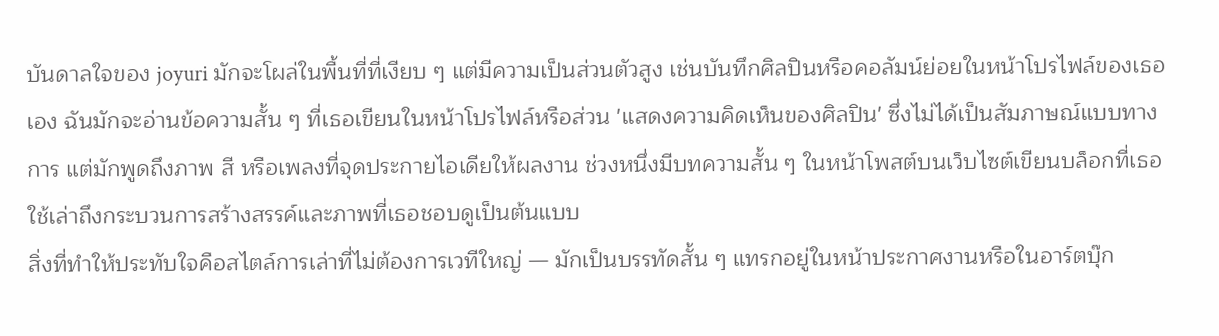บันดาลใจของ joyuri มักจะโผล่ในพื้นที่ที่เงียบ ๆ แต่มีความเป็นส่วนตัวสูง เช่นบันทึกศิลปินหรือคอลัมน์ย่อยในหน้าโปรไฟล์ของเธอเอง ฉันมักจะอ่านข้อความสั้น ๆ ที่เธอเขียนในหน้าโปรไฟล์หรือส่วน 'แสดงความคิดเห็นของศิลปิน' ซึ่งไม่ได้เป็นสัมภาษณ์แบบทางการ แต่มักพูดถึงภาพ สี หรือเพลงที่จุดประกายไอเดียให้ผลงาน ช่วงหนึ่งมีบทความสั้น ๆ ในหน้าโพสต์บนเว็บไซต์เขียนบล็อกที่เธอใช้เล่าถึงกระบวนการสร้างสรรค์และภาพที่เธอชอบดูเป็นต้นแบบ
สิ่งที่ทำให้ประทับใจคือสไตล์การเล่าที่ไม่ต้องการเวทีใหญ่ — มักเป็นบรรทัดสั้น ๆ แทรกอยู่ในหน้าประกาศงานหรือในอาร์ตบุ๊ก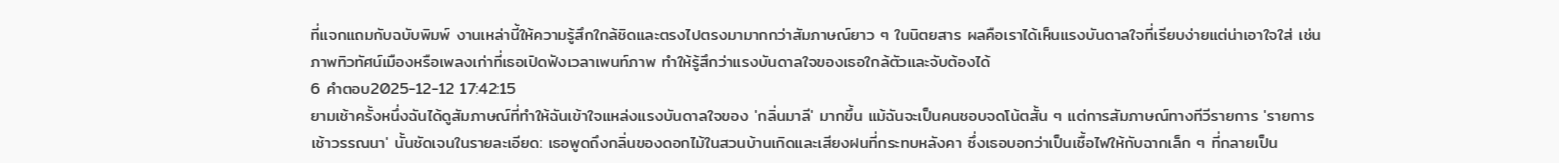ที่แจกแถมกับฉบับพิมพ์ งานเหล่านี้ให้ความรู้สึกใกล้ชิดและตรงไปตรงมามากกว่าสัมภาษณ์ยาว ๆ ในนิตยสาร ผลคือเราได้เห็นแรงบันดาลใจที่เรียบง่ายแต่น่าเอาใจใส่ เช่นภาพทิวทัศน์เมืองหรือเพลงเก่าที่เธอเปิดฟังเวลาเพนท์ภาพ ทำให้รู้สึกว่าแรงบันดาลใจของเธอใกล้ตัวและจับต้องได้
6 คำตอบ2025-12-12 17:42:15
ยามเช้าครั้งหนึ่งฉันได้ดูสัมภาษณ์ที่ทำให้ฉันเข้าใจแหล่งแรงบันดาลใจของ 'กลิ่นมาลี' มากขึ้น แม้ฉันจะเป็นคนชอบจดโน้ตสั้น ๆ แต่การสัมภาษณ์ทางทีวีรายการ 'รายการเช้าวรรณนา' นั้นชัดเจนในรายละเอียด: เธอพูดถึงกลิ่นของดอกไม้ในสวนบ้านเกิดและเสียงฝนที่กระทบหลังคา ซึ่งเธอบอกว่าเป็นเชื้อไฟให้กับฉากเล็ก ๆ ที่กลายเป็น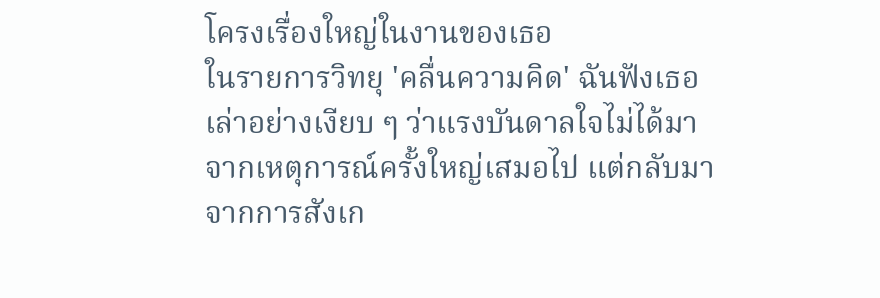โครงเรื่องใหญ่ในงานของเธอ
ในรายการวิทยุ 'คลื่นความคิด' ฉันฟังเธอเล่าอย่างเงียบ ๆ ว่าแรงบันดาลใจไม่ได้มาจากเหตุการณ์ครั้งใหญ่เสมอไป แต่กลับมาจากการสังเก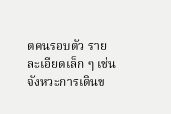ตคนรอบตัว รายละเอียดเล็ก ๆ เช่น จังหวะการเดินข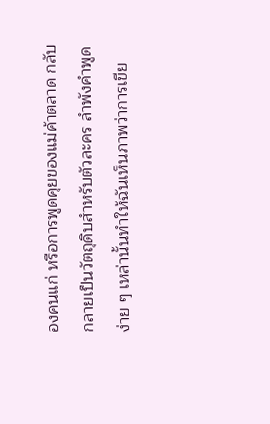องคนแก่ หรือการพูดคุยของแม่ค้าตลาด กลับกลายเป็นวัตถุดิบสำหรับตัวละคร ลำพังคำพูดง่าย ๆ เหล่านั้นทำให้ฉันเห็นภาพว่าการเขีย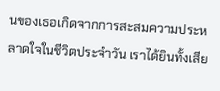นของเธอเกิดจากการสะสมความประหลาดใจในชีวิตประจำวัน เราได้ยินทั้งเสีย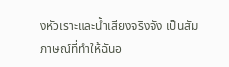งหัวเราะและน้ำเสียงจริงจัง เป็นสัมภาษณ์ที่ทำให้ฉันอ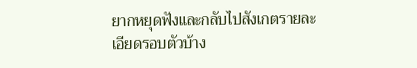ยากหยุดฟังและกลับไปสังเกตรายละเอียดรอบตัวบ้าง